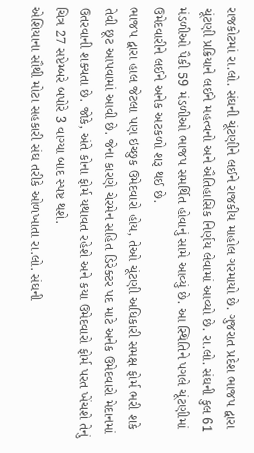રાજકોટમાં રા.લો. સંઘની ચૂંટણીને લઈને રાજકીય માહોલ ગરમાયો છે. ગુજરાત પ્રદેશ ભાજપ દ્વારા ચૂંટણી પ્રક્રિયાને લઈને મહત્વનો અને ઐતિહાસિક નિર્ણય લેવામાં આવ્યો છે. રા.લો. સંઘની કુલ 61 મંડળીઓ પૈકી 59 મંડળીઓ ભાજપ સમર્થિત હોવાનું સામે આવ્યું છે. આ સ્થિતિને પગલે ચૂંટણીમાં ઉમેદવારીને લઈને અનેક અટકળો શરૂ થઈ છે.
ભાજપ દ્વારા હાલ જેટલા પણ ઇચ્છુક ઉમેદવારો હોય, તેઓ ચૂંટણી અધિકારી સમક્ષ ફોર્મ ભરી શકે તેવી છૂટ આપવામાં આવી છે. જેના કારણે ચેરમેન સહિત ડિરેક્ટર પદ માટે અનેક ઉમેદવારો મેદાનમાં ઉતરવાની શક્યતા છે. જોકે, અંતે કોના ફોર્મ યથાવત રહેશે અને કયા ઉમેદવારો ફોર્મ પરત ખેંચશે તેનું ચિત્ર 27 સપ્ટેમ્બરે બપોરે 3 વાગ્યા બાદ સ્પષ્ટ થશે.
એશિયાના સૌથી મોટા સહકારી સંઘ તરીકે ઓળખાતા રા.લો. સંઘની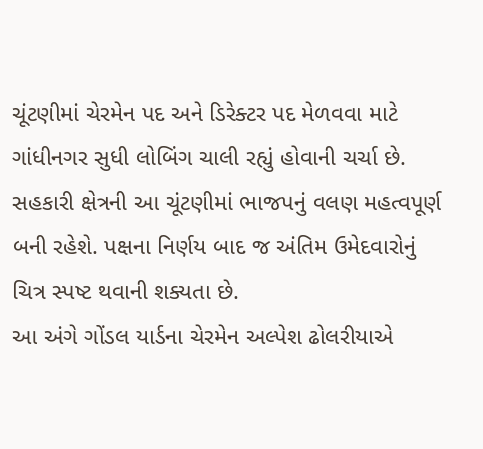ચૂંટણીમાં ચેરમેન પદ અને ડિરેક્ટર પદ મેળવવા માટે ગાંધીનગર સુધી લોબિંગ ચાલી રહ્યું હોવાની ચર્ચા છે. સહકારી ક્ષેત્રની આ ચૂંટણીમાં ભાજપનું વલણ મહત્વપૂર્ણ બની રહેશે. પક્ષના નિર્ણય બાદ જ અંતિમ ઉમેદવારોનું ચિત્ર સ્પષ્ટ થવાની શક્યતા છે.
આ અંગે ગોંડલ યાર્ડના ચેરમેન અલ્પેશ ઢોલરીયાએ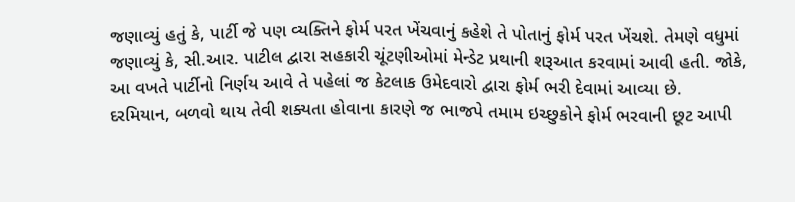જણાવ્યું હતું કે, પાર્ટી જે પણ વ્યક્તિને ફોર્મ પરત ખેંચવાનું કહેશે તે પોતાનું ફોર્મ પરત ખેંચશે. તેમણે વધુમાં જણાવ્યું કે, સી.આર. પાટીલ દ્વારા સહકારી ચૂંટણીઓમાં મેન્ડેટ પ્રથાની શરૂઆત કરવામાં આવી હતી. જોકે, આ વખતે પાર્ટીનો નિર્ણય આવે તે પહેલાં જ કેટલાક ઉમેદવારો દ્વારા ફોર્મ ભરી દેવામાં આવ્યા છે.
દરમિયાન, બળવો થાય તેવી શક્યતા હોવાના કારણે જ ભાજપે તમામ ઇચ્છુકોને ફોર્મ ભરવાની છૂટ આપી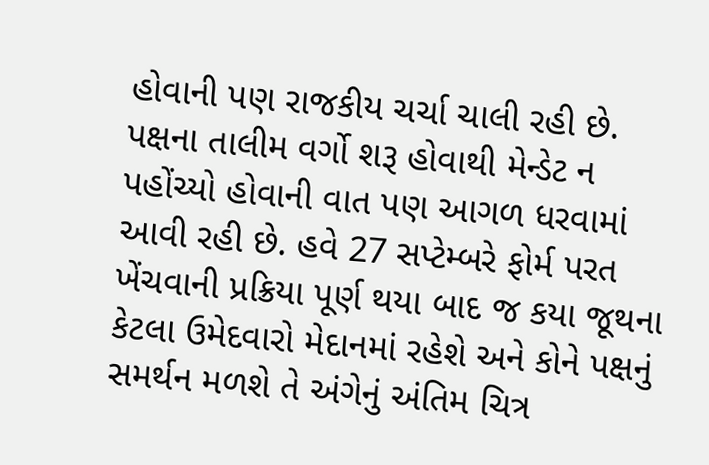હોવાની પણ રાજકીય ચર્ચા ચાલી રહી છે. પક્ષના તાલીમ વર્ગો શરૂ હોવાથી મેન્ડેટ ન પહોંચ્યો હોવાની વાત પણ આગળ ધરવામાં આવી રહી છે. હવે 27 સપ્ટેમ્બરે ફોર્મ પરત ખેંચવાની પ્રક્રિયા પૂર્ણ થયા બાદ જ કયા જૂથના કેટલા ઉમેદવારો મેદાનમાં રહેશે અને કોને પક્ષનું સમર્થન મળશે તે અંગેનું અંતિમ ચિત્ર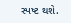સ્પષ્ટ થશે.